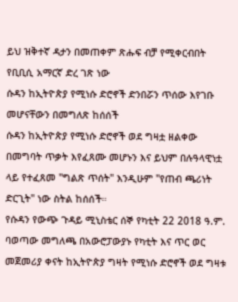ይህ ዝቅተኛ ዳታን በመጠቀም ጽሑፍ ብቻ የሚቀርብበት የቢቢሲ አማርኛ ድረ ገጽ ነው
ሱዳን ከኢትዮጵያ የሚነሱ ድሮኖች ድንበሯን ጥሰው እየገቡ መሆናቸውን በመግለጽ ከሰሰች
ሱዳን ከኢትዮጵያ የሚነሱ ድሮኖች ወደ ግዛቷ ዘልቀው በመግባት ጥቃት እየፈጸሙ መሆኑን እና ይህም በሉዓላዊነቷ ላይ የተፈጸመ "ግልጽ ጥሰት" እንዲሁም "የጠብ ጫሪነት ድርጊት" ነው ስትል ከሰሰች።
የሱዳን የውጭ ጉዳይ ሚኒስቴር ሰኞ የካቲት 22 2018 ዓ.ም. ባወጣው መግለጫ በአውሮፓውያኑ የካቲት እና ጥር ወር መጀመሪያ ቀናት ከኢትዮጵያ ግዛት የሚነሱ ድሮኖች ወደ ግዛቱ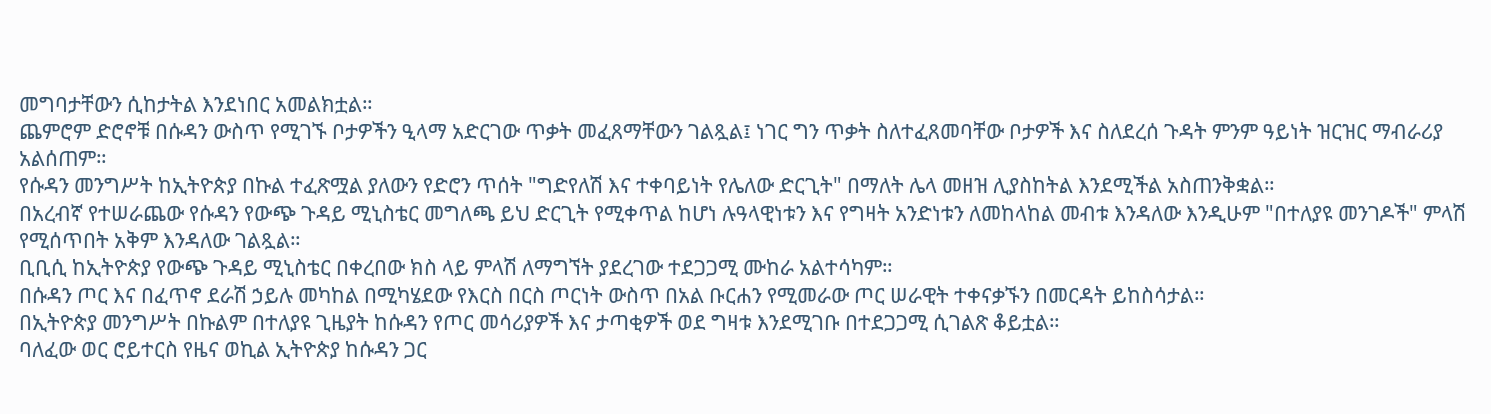መግባታቸውን ሲከታትል እንደነበር አመልክቷል።
ጨምሮም ድሮኖቹ በሱዳን ውስጥ የሚገኙ ቦታዎችን ዒላማ አድርገው ጥቃት መፈጸማቸውን ገልጿል፤ ነገር ግን ጥቃት ስለተፈጸመባቸው ቦታዎች እና ስለደረሰ ጉዳት ምንም ዓይነት ዝርዝር ማብራሪያ አልሰጠም።
የሱዳን መንግሥት ከኢትዮጵያ በኩል ተፈጽሟል ያለውን የድሮን ጥሰት "ግድየለሽ እና ተቀባይነት የሌለው ድርጊት" በማለት ሌላ መዘዝ ሊያስከትል እንደሚችል አስጠንቅቋል።
በአረብኛ የተሠራጨው የሱዳን የውጭ ጉዳይ ሚኒስቴር መግለጫ ይህ ድርጊት የሚቀጥል ከሆነ ሉዓላዊነቱን እና የግዛት አንድነቱን ለመከላከል መብቱ እንዳለው እንዲሁም "በተለያዩ መንገዶች" ምላሽ የሚሰጥበት አቅም እንዳለው ገልጿል።
ቢቢሲ ከኢትዮጵያ የውጭ ጉዳይ ሚኒስቴር በቀረበው ክስ ላይ ምላሽ ለማግኘት ያደረገው ተደጋጋሚ ሙከራ አልተሳካም።
በሱዳን ጦር እና በፈጥኖ ደራሽ ኃይሉ መካከል በሚካሄደው የእርስ በርስ ጦርነት ውስጥ በአል ቡርሐን የሚመራው ጦር ሠራዊት ተቀናቃኙን በመርዳት ይከስሳታል።
በኢትዮጵያ መንግሥት በኩልም በተለያዩ ጊዜያት ከሱዳን የጦር መሳሪያዎች እና ታጣቂዎች ወደ ግዛቱ እንደሚገቡ በተደጋጋሚ ሲገልጽ ቆይቷል።
ባለፈው ወር ሮይተርስ የዜና ወኪል ኢትዮጵያ ከሱዳን ጋር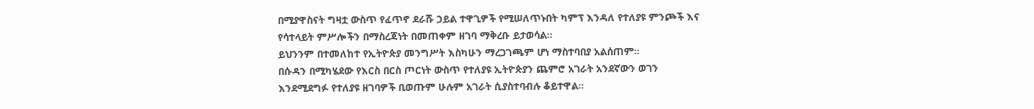በሚያዋስናት ግዛቷ ውስጥ የፈጥኖ ደራሹ ኃይል ተዋጊዎች የሚሠለጥኑበት ካምፕ እንዳለ የተለያዩ ምንጮች እና የሳተላይት ምሥሎችን በማስረጃነት በመጠቀም ዘገባ ማቅረቡ ይታወሳል።
ይህንንም በተመለከተ የኢትዮጵያ መንግሥት እስካሁን ማረጋገጫም ሆነ ማስተባበያ አልሰጠም።
በሱዳን በሚካሄደው የእርስ በርስ ጦርነት ውስጥ የተለያዩ ኢትዮጵያን ጨምሮ አገራት አንደኛውን ወገን እንደሚደግፉ የተለያዩ ዘገባዎች ቢወጡም ሁሉም አገራት ሲያስተባብሉ ቆይተዋል።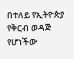በተለይ የኢትዮጵያ የቅርብ ወዳጅ የሆነችው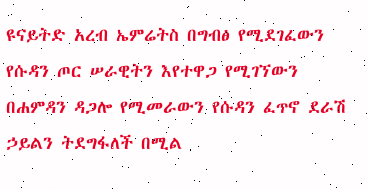ዩናይትድ አረብ ኤምሬትስ በግብፅ የሚደገፈውን የሱዳን ጦር ሠራዊትን እየተዋጋ የሚገኘውን በሐምዳን ዳጋሎ የሚመራውን የሱዳን ፈጥኖ ደራሽ ኃይልን ትደግፋለች በሚል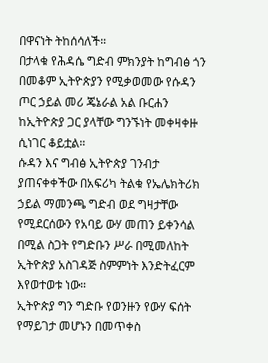በዋናነት ትከሰሳለች።
በታላቁ የሕዳሴ ግድብ ምክንያት ከግብፅ ጎን በመቆም ኢትዮጵያን የሚቃወመው የሱዳን ጦር ኃይል መሪ ጄኔራል አል ቡርሐን ከኢትዮጵያ ጋር ያላቸው ግንኙነት መቀዛቀዙ ሲነገር ቆይቷል።
ሱዳን እና ግብፅ ኢትዮጵያ ገንብታ ያጠናቀቀችው በአፍሪካ ትልቁ የኤሌክትሪክ ኃይል ማመንጫ ግድብ ወደ ግዛታቸው የሚደርሰውን የአባይ ውሃ መጠን ይቀንሳል በሚል ስጋት የግድቡን ሥራ በሚመለከት ኢትዮጵያ አስገዳጅ ስምምነት እንድትፈርም እየወተወቱ ነው።
ኢትዮጵያ ግን ግድቡ የወንዙን የውሃ ፍሰት የማይገታ መሆኑን በመጥቀስ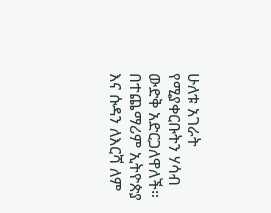ሁለቱ አገራት የሚያቀርቡትን ሃሳብ ውድቅ አድርጋለዋለች።
በተጨማሪም ኢትዮጵያ እና ሱዳን ለእርሻ ለም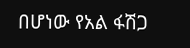በሆነው የአል ፋሽጋ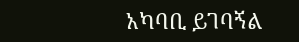አካባቢ ይገባኝል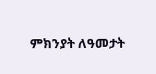ምክንያት ለዓመታት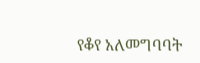የቆየ አለመግባባት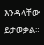እንዳላቸው ይታወቃል።